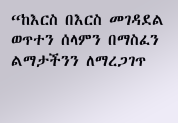“ከእርስ በእርስ መገዳደል ወጥተን ሰላምን በማስፈን ልማታችንን ለማረጋገጥ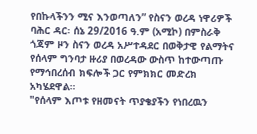የበኩላችንን ሚና እንወጣለን” የስናን ወረዳ ነዋሪዎች
ባሕር ዳር፡ ሰኔ 29/2016 ዓ.ም (አሚኮ) በምስራቅ ጎጃም ዞን ስናን ወረዳ አሥተዳደር በወቅታዊ የልማትና የሰላም ግንባታ ዙሪያ በወረዳው ውስጥ ከተውጣጡ የማኅበረሰብ ክፍሎች ጋር የምክክር መድረክ አካሄደዋል።
"የሰላም እጦቱ የዘመናት ጥያቄያችን የነበረዉን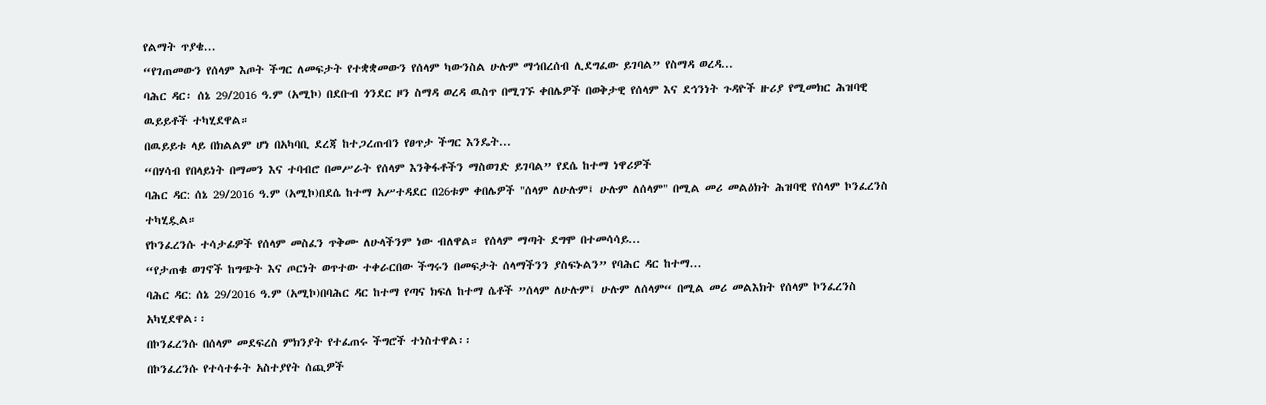የልማት ጥያቄ...
“የገጠመውን የሰላም እጦት ችግር ለመፍታት የተቋቋመውን የሰላም ካውንስል ሁሉም ማኅበረሰብ ሊደግፈው ይገባል” የስማዳ ወረዳ...
ባሕር ዳር፡ ሰኔ 29/2016 ዓ.ም (አሚኮ) በደቡብ ጎንደር ዞን ስማዳ ወረዳ ዉስጥ በሚገኙ ቀበሌዎች በወቅታዊ የሰላም እና ደኅንነት ጉዳዮች ዙሪያ የሚመክር ሕዝባዊ ዉይይቶች ተካሂደዋል።
በዉይይቱ ላይ በክልልም ሆነ በአካባቢ ደረጃ ከተጋረጠብን የፀጥታ ችግር እንዴት...
“በሃሳብ የበላይነት በማመን እና ተባብሮ በመሥራት የሰላም እንቅፋቶችን ማስወገድ ይገባል” የደሴ ከተማ ነዋሪዎች
ባሕር ዳር: ሰኔ 29/2016 ዓ.ም (አሚኮ)በደሴ ከተማ አሥተዳደር በ26ቱም ቀበሌዎች "ሰላም ለሁሉም፤ ሁሉም ለሰላም" በሚል መሪ መልዕክት ሕዝባዊ የሰላም ኮንፈረንስ ተካሂዷል።
የኮንፈረንሱ ተሳታፊዎች የሰላም መስፈን ጥቅሙ ለሁላችንም ነው ብለዋል። የሰላም ማጣት ደግሞ በተመሳሳይ...
“የታጠቁ ወገኖች ከግጭት እና ጦርነት ወጥተው ተቀራርበው ችግሩን በመፍታት ሰላማችንን ያስፍኑልን” የባሕር ዳር ከተማ...
ባሕር ዳር: ሰኔ 29/2016 ዓ.ም (አሚኮ)በባሕር ዳር ከተማ የጣና ክፍለ ከተማ ሴቶች ”ሰላም ለሁሉም፤ ሁሉም ለሰላም“ በሚል መሪ መልእክት የሰላም ኮንፈረንስ አካሂደዋል፡፡
በኮንፈረንሱ በሰላም መደፍረስ ምክንያት የተፈጠሩ ችግሮች ተነስተዋል፡፡
በኮንፈረንሱ የተሳተፉት አስተያየት ሰጪዎች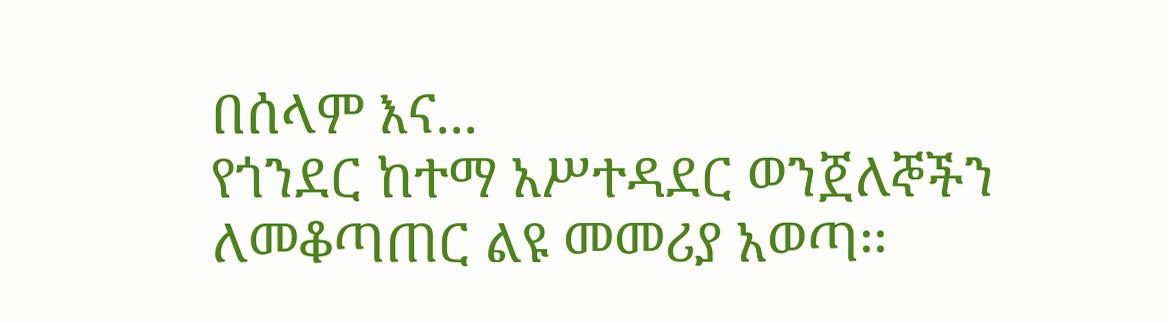በሰላም እና...
የጎንደር ከተማ አሥተዳደር ወንጀለኞችን ለመቆጣጠር ልዩ መመሪያ አወጣ፡፡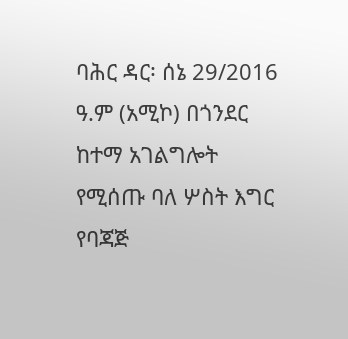ባሕር ዳር፡ ሰኔ 29/2016 ዓ.ም (አሚኮ) በጎንደር ከተማ አገልግሎት የሚሰጡ ባለ ሦስት እግር የባጃጅ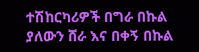ተሽከርካሪዎች በግራ በኩል ያለውን ሸራ እና በቀኝ በኩል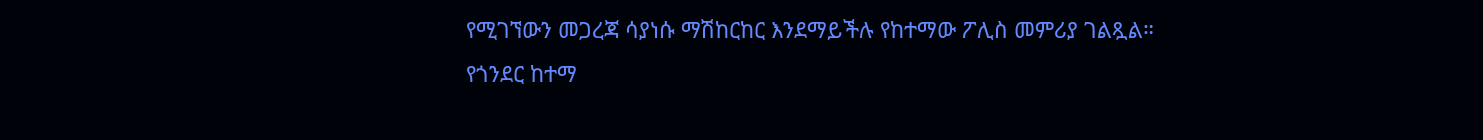የሚገኘውን መጋረጃ ሳያነሱ ማሽከርከር እንደማይችሉ የከተማው ፖሊስ መምሪያ ገልጿል።
የጎንደር ከተማ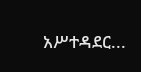አሥተዳደር...